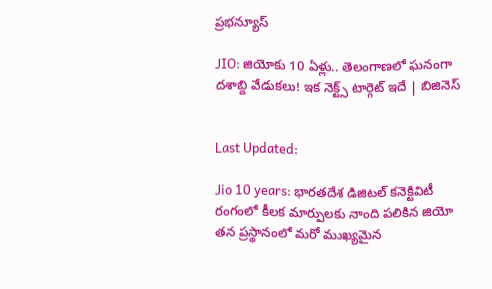ప్రభన్యూస్

JIO: జియోకు 10 ఏళ్లు.. తెలంగాణలో ఘనంగా దశాబ్ది వేడుకలు! ఇక నెక్ట్స్ టార్గెట్ ఇదే | బిజినెస్


Last Updated:

Jio 10 years: భారతదేశ డిజిటల్ కనెక్టివిటీ రంగంలో కీలక మార్పులకు నాంది పలికిన జియో తన ప్రస్థానంలో మరో ముఖ్యమైన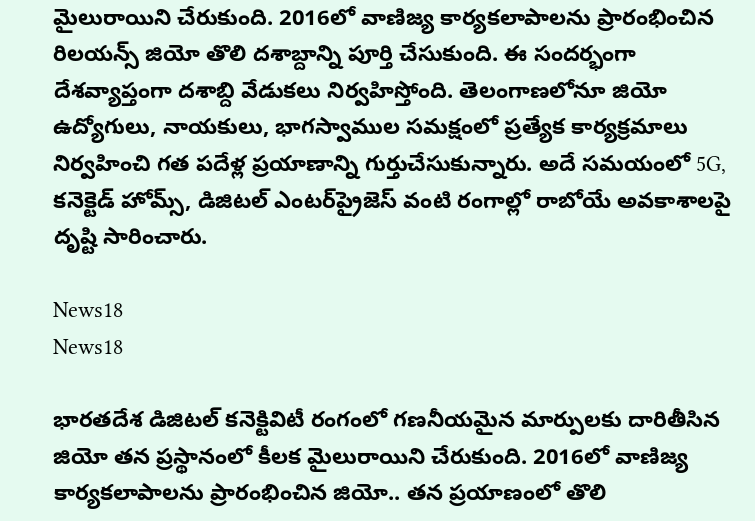మైలురాయిని చేరుకుంది. 2016లో వాణిజ్య కార్యకలాపాలను ప్రారంభించిన రిలయన్స్ జియో తొలి దశాబ్దాన్ని పూర్తి చేసుకుంది. ఈ సందర్భంగా దేశవ్యాప్తంగా దశాబ్ది వేడుకలు నిర్వహిస్తోంది. తెలంగాణలోనూ జియో ఉద్యోగులు, నాయకులు, భాగస్వాముల సమక్షంలో ప్రత్యేక కార్యక్రమాలు నిర్వహించి గత పదేళ్ల ప్రయాణాన్ని గుర్తుచేసుకున్నారు. అదే సమయంలో 5G, కనెక్టెడ్ హోమ్స్, డిజిటల్ ఎంటర్‌ప్రైజెస్ వంటి రంగాల్లో రాబోయే అవకాశాలపై దృష్టి సారించారు.

News18
News18

భారతదేశ డిజిటల్ కనెక్టివిటీ రంగంలో గణనీయమైన మార్పులకు దారితీసిన జియో తన ప్రస్థానంలో కీలక మైలురాయిని చేరుకుంది. 2016లో వాణిజ్య కార్యకలాపాలను ప్రారంభించిన జియో.. తన ప్రయాణంలో తొలి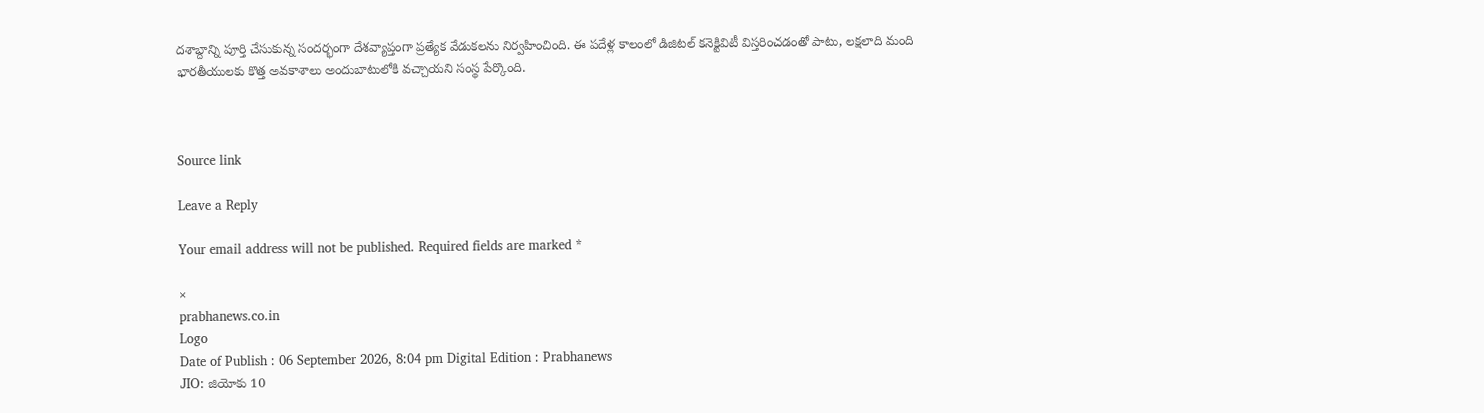దశాబ్దాన్ని పూర్తి చేసుకున్న సందర్భంగా దేశవ్యాప్తంగా ప్రత్యేక వేడుకలను నిర్వహించింది. ఈ పదేళ్ల కాలంలో డిజిటల్ కనెక్టివిటీ విస్తరించడంతో పాటు, లక్షలాది మంది భారతీయులకు కొత్త అవకాశాలు అందుబాటులోకి వచ్చాయని సంస్థ పేర్కొంది.



Source link

Leave a Reply

Your email address will not be published. Required fields are marked *

×
prabhanews.co.in
Logo
Date of Publish : 06 September 2026, 8:04 pm Digital Edition : Prabhanews
JIO: జియోకు 10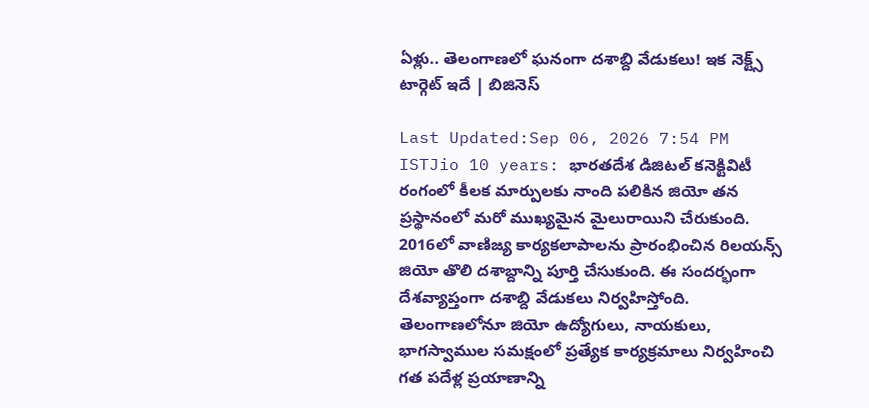ఏళ్లు.. తెలంగాణలో ఘనంగా దశాబ్ది వేడుకలు! ఇక నెక్ట్స్ టార్గెట్ ఇదే | బిజినెస్

Last Updated:Sep 06, 2026 7:54 PM ISTJio 10 years: భారతదేశ డిజిటల్ కనెక్టివిటీ రంగంలో కీలక మార్పులకు నాంది పలికిన జియో తన ప్రస్థానంలో మరో ముఖ్యమైన మైలురాయిని చేరుకుంది. 2016లో వాణిజ్య కార్యకలాపాలను ప్రారంభించిన రిలయన్స్ జియో తొలి దశాబ్దాన్ని పూర్తి చేసుకుంది. ఈ సందర్భంగా దేశవ్యాప్తంగా దశాబ్ది వేడుకలు నిర్వహిస్తోంది. తెలంగాణలోనూ జియో ఉద్యోగులు, నాయకులు, భాగస్వాముల సమక్షంలో ప్రత్యేక కార్యక్రమాలు నిర్వహించి గత పదేళ్ల ప్రయాణాన్ని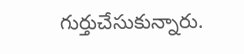గుర్తుచేసుకున్నారు.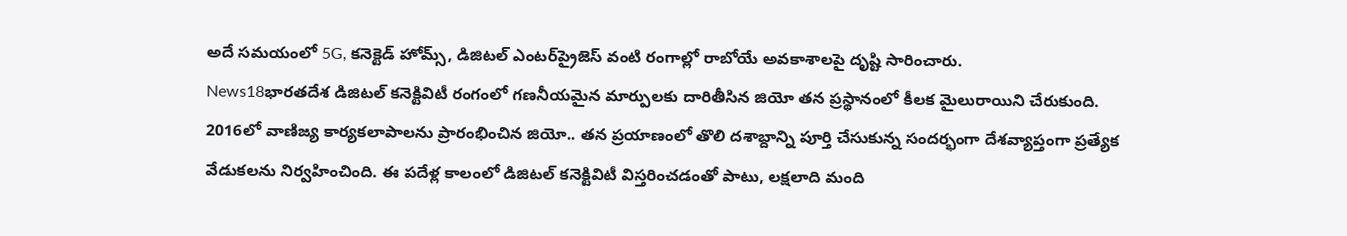అదే సమయంలో 5G, కనెక్టెడ్ హోమ్స్, డిజిటల్ ఎంటర్‌ప్రైజెస్ వంటి రంగాల్లో రాబోయే అవకాశాలపై దృష్టి సారించారు.
News18భారతదేశ డిజిటల్ కనెక్టివిటీ రంగంలో గణనీయమైన మార్పులకు దారితీసిన జియో తన ప్రస్థానంలో కీలక మైలురాయిని చేరుకుంది. 2016లో వాణిజ్య కార్యకలాపాలను ప్రారంభించిన జియో.. తన ప్రయాణంలో తొలి దశాబ్దాన్ని పూర్తి చేసుకున్న సందర్భంగా దేశవ్యాప్తంగా ప్రత్యేక వేడుకలను నిర్వహించింది. ఈ పదేళ్ల కాలంలో డిజిటల్ కనెక్టివిటీ విస్తరించడంతో పాటు, లక్షలాది మంది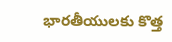భారతీయులకు కొత్త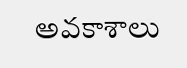అవకాశాలు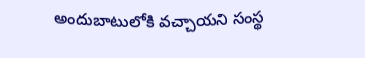అందుబాటులోకి వచ్చాయని సంస్థ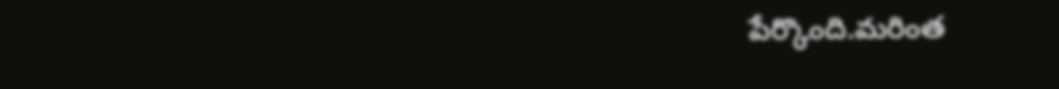పేర్కొంది.మరింత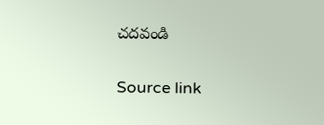చదవండి

Source link